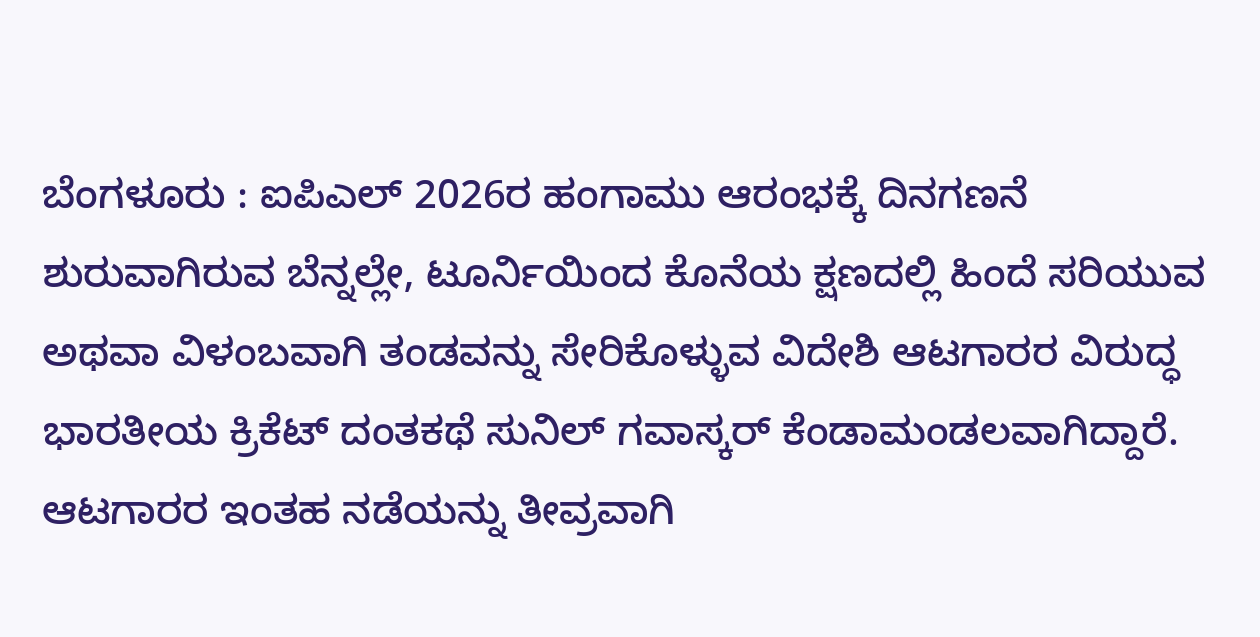ಬೆಂಗಳೂರು : ಐಪಿಎಲ್ 2026ರ ಹಂಗಾಮು ಆರಂಭಕ್ಕೆ ದಿನಗಣನೆ ಶುರುವಾಗಿರುವ ಬೆನ್ನಲ್ಲೇ, ಟೂರ್ನಿಯಿಂದ ಕೊನೆಯ ಕ್ಷಣದಲ್ಲಿ ಹಿಂದೆ ಸರಿಯುವ ಅಥವಾ ವಿಳಂಬವಾಗಿ ತಂಡವನ್ನು ಸೇರಿಕೊಳ್ಳುವ ವಿದೇಶಿ ಆಟಗಾರರ ವಿರುದ್ಧ ಭಾರತೀಯ ಕ್ರಿಕೆಟ್ ದಂತಕಥೆ ಸುನಿಲ್ ಗವಾಸ್ಕರ್ ಕೆಂಡಾಮಂಡಲವಾಗಿದ್ದಾರೆ. ಆಟಗಾರರ ಇಂತಹ ನಡೆಯನ್ನು ತೀವ್ರವಾಗಿ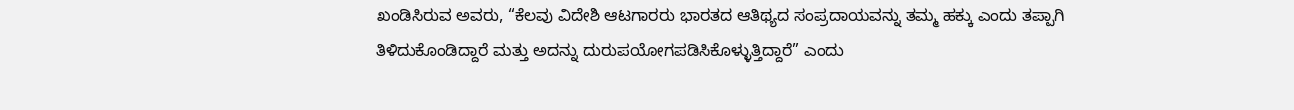ಖಂಡಿಸಿರುವ ಅವರು, “ಕೆಲವು ವಿದೇಶಿ ಆಟಗಾರರು ಭಾರತದ ಆತಿಥ್ಯದ ಸಂಪ್ರದಾಯವನ್ನು ತಮ್ಮ ಹಕ್ಕು ಎಂದು ತಪ್ಪಾಗಿ ತಿಳಿದುಕೊಂಡಿದ್ದಾರೆ ಮತ್ತು ಅದನ್ನು ದುರುಪಯೋಗಪಡಿಸಿಕೊಳ್ಳುತ್ತಿದ್ದಾರೆ” ಎಂದು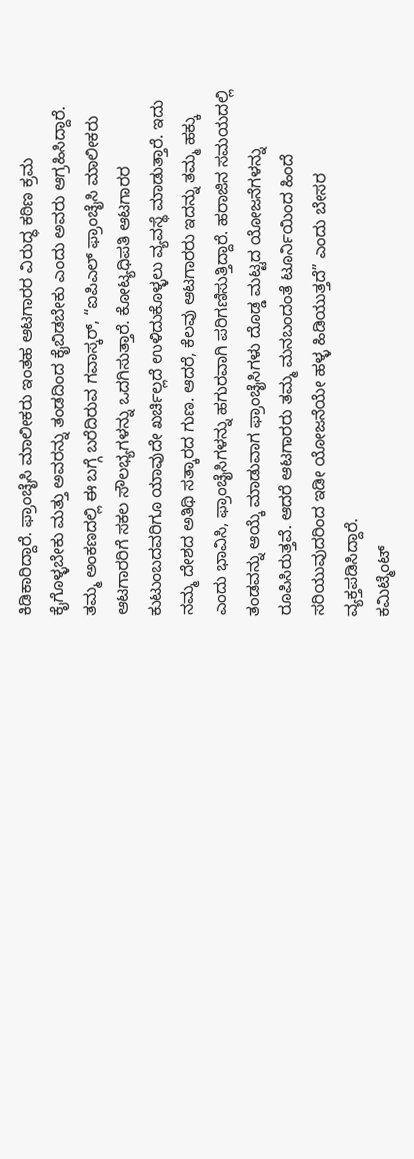ಕಿಡಿಕಾರಿದ್ದಾರೆ. ಫ್ರಾಂಚೈಸಿ ಮಾಲೀಕರು ಇಂತಹ ಆಟಗಾರರ ವಿರುದ್ಧ ಕಠಿಣ ಕ್ರಮ ಕೈಗೊಳ್ಳಬೇಕು ಮತ್ತು ಅವರನ್ನು ತಂಡದಿಂದ ಕೈಬಿಡಬೇಕು ಎಂದು ಅವರು ಆಗ್ರಹಿಸಿದ್ದಾರೆ.
ತಮ್ಮ ಅಂಕಣದಲ್ಲಿ ಈ ಬಗ್ಗೆ ಬರೆದಿರುವ ಗವಾಸ್ಕರ್, “ಐಪಿಎಲ್ ಫ್ರಾಂಚೈಸಿ ಮಾಲೀಕರು ಆಟಗಾರರಿಗೆ ಸಕಲ ಸೌಲಭ್ಯಗಳನ್ನು ಒದಗಿಸುತ್ತಾರೆ. ಕೋಟ್ಯಧಿಪತಿ ಆಟಗಾರರ ಕುಟುಂಬದವರಿಗೂ ಯಾವುದೇ ಖರ್ಚಿಲ್ಲದೆ ಉಳಿದುಕೊಳ್ಳಲು ವ್ಯವಸ್ಥೆ ಮಾಡುತ್ತಾರೆ. ಇದು ನಮ್ಮ ದೇಶದ ಅತಿಥಿ ಸತ್ಕಾರದ ಗುಣ. ಆದರೆ, ಕೆಲವು ಆಟಗಾರರು ಇದನ್ನು ತಮ್ಮ ಹಕ್ಕು ಎಂದು ಭಾವಿಸಿ, ಫ್ರಾಂಚೈಸಿಗಳನ್ನು ಹಗುರವಾಗಿ ಪರಿಗಣಿಸುತ್ತಿದ್ದಾರೆ. ಹರಾಜಿನ ಸಮಯದಲ್ಲಿ ತಂಡವನ್ನು ಆಯ್ಕೆ ಮಾಡುವಾಗ ಫ್ರಾಂಚೈಸಿಗಳು ದೊಡ್ಡ ಮಟ್ಟದ ಯೋಜನೆಗಳನ್ನು ರೂಪಿಸಿರುತ್ತವೆ. ಆದರೆ ಆಟಗಾರರು ತಮ್ಮ ಮನಬಂದಂತೆ ಟೂರ್ನಿಯಿಂದ ಹಿಂದೆ ಸರಿಯುವುದರಿಂದ ಇಡೀ ಯೋಜನೆಯೇ ಹಳ್ಳ ಹಿಡಿಯುತ್ತದೆ” ಎಂದು ಬೇಸರ ವ್ಯಕ್ತಪಡಿಸಿದ್ದಾರೆ.
ಕಮಿಟ್ಮೆಂಟ್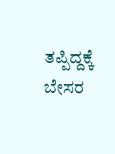ತಪ್ಪಿದ್ದಕ್ಕೆ ಬೇಸರ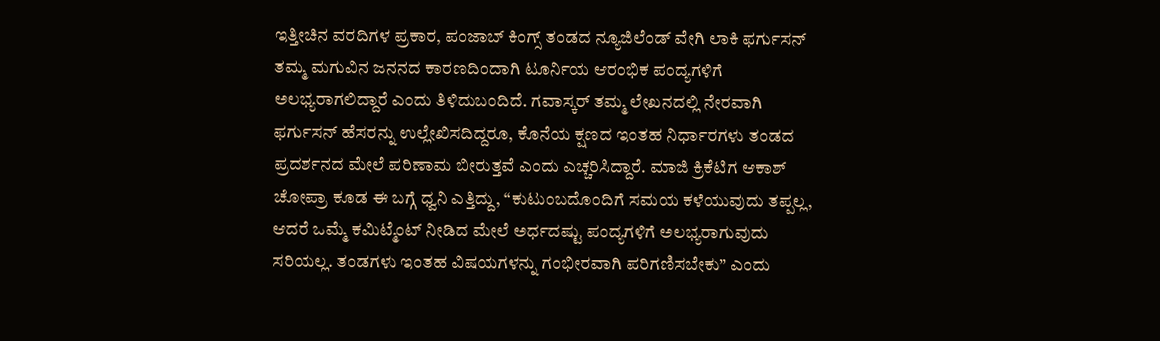ಇತ್ತೀಚಿನ ವರದಿಗಳ ಪ್ರಕಾರ, ಪಂಜಾಬ್ ಕಿಂಗ್ಸ್ ತಂಡದ ನ್ಯೂಜಿಲೆಂಡ್ ವೇಗಿ ಲಾಕಿ ಫರ್ಗುಸನ್ ತಮ್ಮ ಮಗುವಿನ ಜನನದ ಕಾರಣದಿಂದಾಗಿ ಟೂರ್ನಿಯ ಆರಂಭಿಕ ಪಂದ್ಯಗಳಿಗೆ ಅಲಭ್ಯರಾಗಲಿದ್ದಾರೆ ಎಂದು ತಿಳಿದುಬಂದಿದೆ. ಗವಾಸ್ಕರ್ ತಮ್ಮ ಲೇಖನದಲ್ಲಿ ನೇರವಾಗಿ ಫರ್ಗುಸನ್ ಹೆಸರನ್ನು ಉಲ್ಲೇಖಿಸದಿದ್ದರೂ, ಕೊನೆಯ ಕ್ಷಣದ ಇಂತಹ ನಿರ್ಧಾರಗಳು ತಂಡದ ಪ್ರದರ್ಶನದ ಮೇಲೆ ಪರಿಣಾಮ ಬೀರುತ್ತವೆ ಎಂದು ಎಚ್ಚರಿಸಿದ್ದಾರೆ. ಮಾಜಿ ಕ್ರಿಕೆಟಿಗ ಆಕಾಶ್ ಚೋಪ್ರಾ ಕೂಡ ಈ ಬಗ್ಗೆ ಧ್ವನಿ ಎತ್ತಿದ್ದು, “ಕುಟುಂಬದೊಂದಿಗೆ ಸಮಯ ಕಳೆಯುವುದು ತಪ್ಪಲ್ಲ, ಆದರೆ ಒಮ್ಮೆ ಕಮಿಟ್ಮೆಂಟ್ ನೀಡಿದ ಮೇಲೆ ಅರ್ಧದಷ್ಟು ಪಂದ್ಯಗಳಿಗೆ ಅಲಭ್ಯರಾಗುವುದು ಸರಿಯಲ್ಲ. ತಂಡಗಳು ಇಂತಹ ವಿಷಯಗಳನ್ನು ಗಂಭೀರವಾಗಿ ಪರಿಗಣಿಸಬೇಕು” ಎಂದು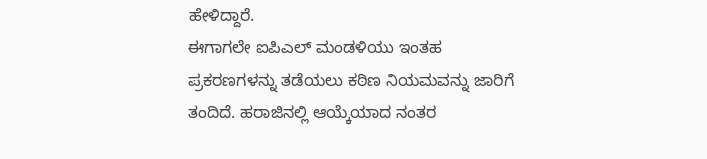ಹೇಳಿದ್ದಾರೆ.
ಈಗಾಗಲೇ ಐಪಿಎಲ್ ಮಂಡಳಿಯು ಇಂತಹ ಪ್ರಕರಣಗಳನ್ನು ತಡೆಯಲು ಕಠಿಣ ನಿಯಮವನ್ನು ಜಾರಿಗೆ ತಂದಿದೆ. ಹರಾಜಿನಲ್ಲಿ ಆಯ್ಕೆಯಾದ ನಂತರ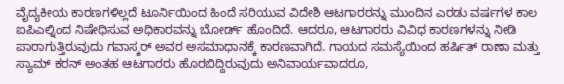ವೈದ್ಯಕೀಯ ಕಾರಣಗಳಿಲ್ಲದೆ ಟೂರ್ನಿಯಿಂದ ಹಿಂದೆ ಸರಿಯುವ ವಿದೇಶಿ ಆಟಗಾರರನ್ನು ಮುಂದಿನ ಎರಡು ವರ್ಷಗಳ ಕಾಲ ಐಪಿಎಲ್ನಿಂದ ನಿಷೇಧಿಸುವ ಅಧಿಕಾರವನ್ನು ಬೋರ್ಡ್ ಹೊಂದಿದೆ. ಆದರೂ, ಆಟಗಾರರು ವಿವಿಧ ಕಾರಣಗಳನ್ನು ನೀಡಿ ಪಾರಾಗುತ್ತಿರುವುದು ಗವಾಸ್ಕರ್ ಅವರ ಅಸಮಾಧಾನಕ್ಕೆ ಕಾರಣವಾಗಿದೆ. ಗಾಯದ ಸಮಸ್ಯೆಯಿಂದ ಹರ್ಷಿತ್ ರಾಣಾ ಮತ್ತು ಸ್ಯಾಮ್ ಕರನ್ ಅಂತಹ ಆಟಗಾರರು ಹೊರಬಿದ್ದಿರುವುದು ಅನಿವಾರ್ಯವಾದರೂ,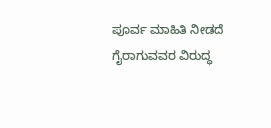ಪೂರ್ವ ಮಾಹಿತಿ ನೀಡದೆ ಗೈರಾಗುವವರ ವಿರುದ್ಧ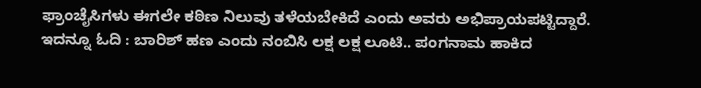ಫ್ರಾಂಚೈಸಿಗಳು ಈಗಲೇ ಕಠಿಣ ನಿಲುವು ತಳೆಯಬೇಕಿದೆ ಎಂದು ಅವರು ಅಭಿಪ್ರಾಯಪಟ್ಟಿದ್ದಾರೆ.
ಇದನ್ನೂ ಓದಿ : ಬಾರಿಶ್ ಹಣ ಎಂದು ನಂಬಿಸಿ ಲಕ್ಷ ಲಕ್ಷ ಲೂಟಿ.. ಪಂಗನಾಮ ಹಾಕಿದ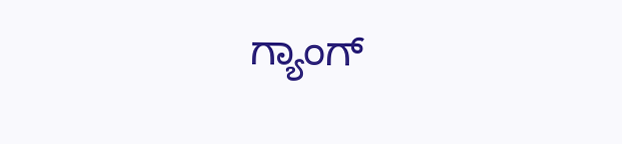ಗ್ಯಾಂಗ್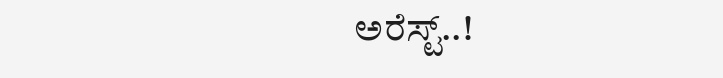ಅರೆಸ್ಟ್..!